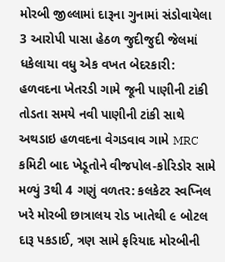મોરબી જીલ્લામાં દારૂના ગુનામાં સંડોવાયેલા 3 આરોપી પાસા હેઠળ જુદીજુદી જેલમાં ધકેલાયા વધુ એક વખત બેદરકારી: હળવદના ખેતરડી ગામે જૂની પાણીની ટાંકી તોડતા સમયે નવી પાણીની ટાંકી સાથે અથડાઇ હળવદના વેગડવાવ ગામે MRC કમિટી બાદ ખેડૂતોને વીજપોલ-કોરિડોર સામે મળ્યું 3થી 4 ગણું વળતર: કલકેટર સ્વપ્નિલ ખરે મોરબી છાત્રાલય રોડ ખાતેથી ૯ બોટલ દારૂ પકડાઈ, ત્રણ સામે ફરિયાદ મોરબીની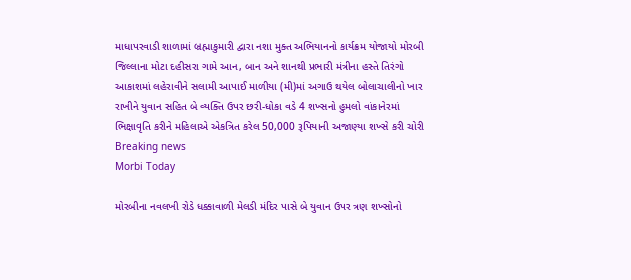માધાપરવાડી શાળામાં બ્રહ્માકુમારી દ્વારા નશા મુક્ત અભિયાનનો કાર્યક્રમ યોજાયો મોરબી જિલ્લાના મોટા દહીસરા ગામે આન, બાન અને શાનથી પ્રભારી મંત્રીના હસ્તે તિરંગો આકાશમાં લહેરાવીને સલામી આપાઈ માળીયા (મી)માં અગાઉ થયેલ બોલાચાલીનો ખાર રાખીને યુવાન સહિત બે વ્યક્તિ ઉપર છરી-ધોકા વડે 4 શખ્સનો હુમલો વાંકાનેરમાં ભિક્ષાવૃતિ કરીને મહિલાએ એકત્રિત કરેલ 50,000 રૂપિયાની અજાણ્યા શખ્સે કરી ચોરી
Breaking news
Morbi Today

મોરબીના નવલખી રોડે ધક્કાવાળી મેલડી મંદિર પાસે બે યુવાન ઉપર ત્રણ શખ્સોનો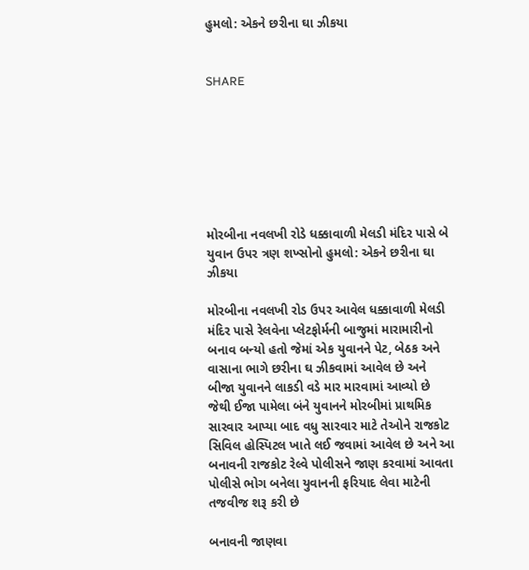હુમલો: એકને છરીના ઘા ઝીકયા


SHARE







મોરબીના નવલખી રોડે ધક્કાવાળી મેલડી મંદિર પાસે બે યુવાન ઉપર ત્રણ શખ્સોનો હુમલો: એકને છરીના ઘા ઝીકયા

મોરબીના નવલખી રોડ ઉપર આવેલ ધક્કાવાળી મેલડી મંદિર પાસે રેલવેના પ્લેટફોર્મની બાજુમાં મારામારીનો બનાવ બન્યો હતો જેમાં એક યુવાનને પેટ, બેઠક અને વાસાના ભાગે છરીના ઘ ઝીકવામાં આવેલ છે અને બીજા યુવાનને લાકડી વડે માર મારવામાં આવ્યો છે જેથી ઈજા પામેલા બંને યુવાનને મોરબીમાં પ્રાથમિક સારવાર આપ્યા બાદ વધુ સારવાર માટે તેઓને રાજકોટ સિવિલ હોસ્પિટલ ખાતે લઈ જવામાં આવેલ છે અને આ બનાવની રાજકોટ રેલ્વે પોલીસને જાણ કરવામાં આવતા પોલીસે ભોગ બનેલા યુવાનની ફરિયાદ લેવા માટેની તજવીજ શરૂ કરી છે

બનાવની જાણવા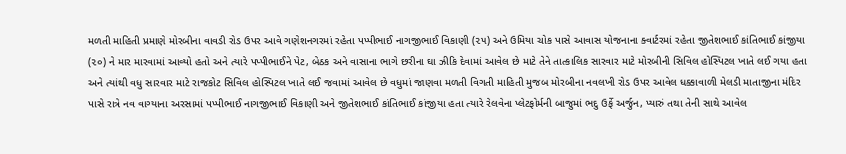મળતી માહિતી પ્રમાણે મોરબીના વાવડી રોડ ઉપર આવે ગણેશનગરમાં રહેતા પપ્પીભાઈ નાગજીભાઈ વિકાણી (૨૫) અને ઉમિયા ચોક પાસે આવાસ યોજનાના ક્વાર્ટરમાં રહેતા જીતેશભાઈ કાંતિભાઈ કાંજીયા (૨૦) ને માર મારવામાં આવ્યો હતો અને ત્યારે પપ્પીભાઈને પેટ, બેઠક અને વાસાના ભાગે છરીના ઘા ઝીકિ દેવામાં આવેલ છે માટે તેને તાત્કાલિક સારવાર માટે મોરબીની સિવિલ હોસ્પિટલ ખાતે લઈ ગયા હતા અને ત્યાંથી વધુ સારવાર માટે રાજકોટ સિવિલ હોસ્પિટલ ખાતે લઈ જવામાં આવેલ છે વધુમાં જાણવા મળતી વિગતી માહિતી મુજબ મોરબીના નવલખી રોડ ઉપર આવેલ ધક્કાવાળી મેલડી માતાજીના મંદિર પાસે રાત્રે નવ વાગ્યાના અરસામાં પપ્પીભાઈ નાગજીભાઈ વિકાણી અને જીતેશભાઈ કાંતિભાઈ કાંજીયા હતા ત્યારે રેલવેના પ્લેટફોર્મની બાજુમાં ભદુ ઉર્ફે અર્જુન, પ્યારું તથા તેની સાથે આવેલ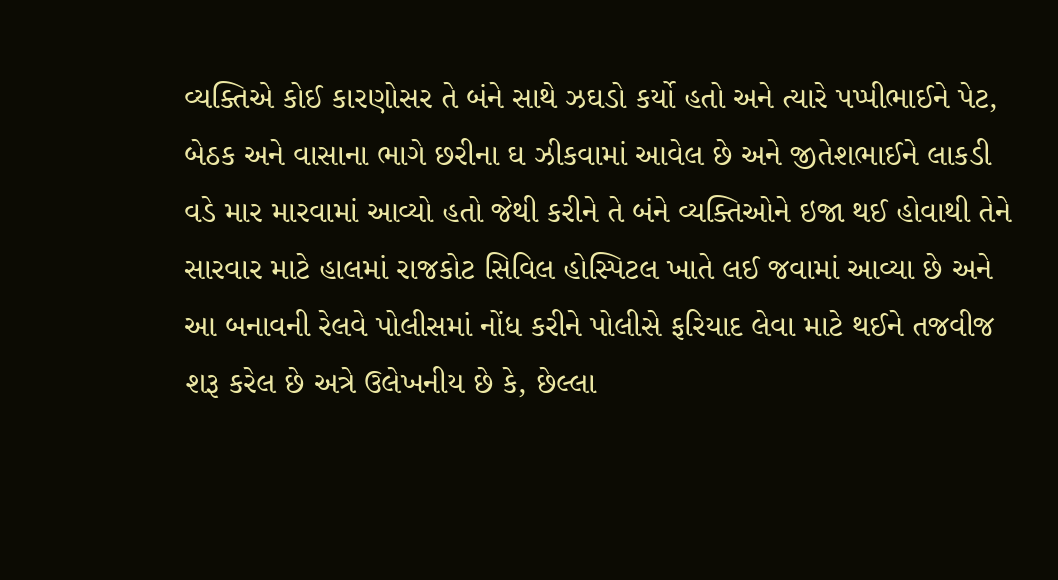વ્યક્તિએ કોઈ કારણોસર તે બંને સાથે ઝઘડો કર્યો હતો અને ત્યારે પપ્પીભાઈને પેટ, બેઠક અને વાસાના ભાગે છરીના ઘ ઝીકવામાં આવેલ છે અને જીતેશભાઈને લાકડી વડે માર મારવામાં આવ્યો હતો જેથી કરીને તે બંને વ્યક્તિઓને ઇજા થઈ હોવાથી તેને સારવાર માટે હાલમાં રાજકોટ સિવિલ હોસ્પિટલ ખાતે લઈ જવામાં આવ્યા છે અને આ બનાવની રેલવે પોલીસમાં નોંધ કરીને પોલીસે ફરિયાદ લેવા માટે થઈને તજવીજ શરૂ કરેલ છે અત્રે ઉલેખનીય છે કે, છેલ્લા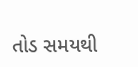તોડ સમયથી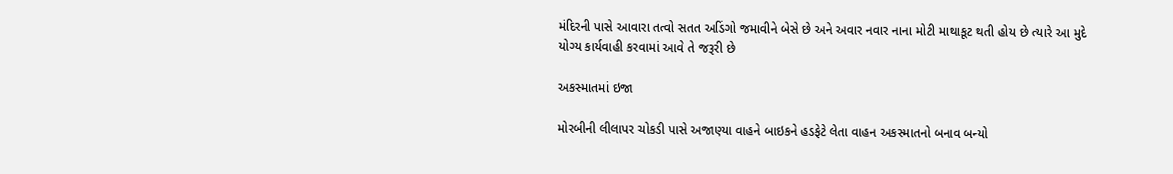મંદિરની પાસે આવારા તત્વો સતત અડિંગો જમાવીને બેસે છે અને અવાર નવાર નાના મોટી માથાકૂટ થતી હોય છે ત્યારે આ મુદે યોગ્ય કાર્યવાહી કરવામાં આવે તે જરૂરી છે

અકસ્માતમાં ઇજા

મોરબીની લીલાપર ચોકડી પાસે અજાણ્યા વાહને બાઇકને હડફેટે લેતા વાહન અકસ્માતનો બનાવ બન્યો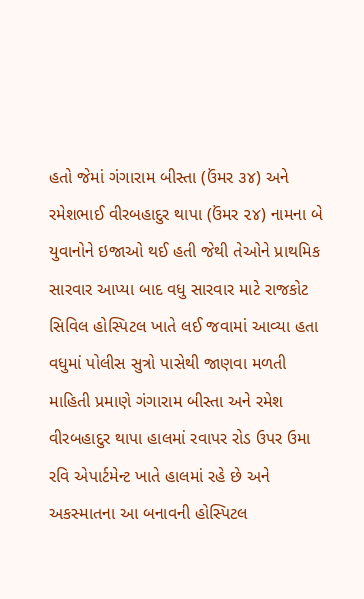હતો જેમાં ગંગારામ બીસ્તા (ઉંમર ૩૪) અને રમેશભાઈ વીરબહાદુર થાપા (ઉંમર ૨૪) નામના બે યુવાનોને ઇજાઓ થઈ હતી જેથી તેઓને પ્રાથમિક સારવાર આપ્યા બાદ વધુ સારવાર માટે રાજકોટ સિવિલ હોસ્પિટલ ખાતે લઈ જવામાં આવ્યા હતા વધુમાં પોલીસ સુત્રો પાસેથી જાણવા મળતી માહિતી પ્રમાણે ગંગારામ બીસ્તા અને રમેશ વીરબહાદુર થાપા હાલમાં રવાપર રોડ ઉપર ઉમા રવિ એપાર્ટમેન્ટ ખાતે હાલમાં રહે છે અને અકસ્માતના આ બનાવની હોસ્પિટલ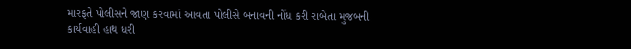મારફતે પોલીસને જાણ કરવામાં આવતા પોલીસે બનાવની નોંધ કરી રાબેતા મુજબની કાર્યવાહી હાથ ધરી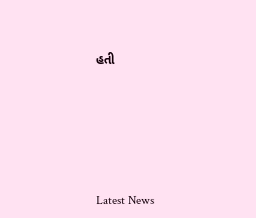હતી






Latest News